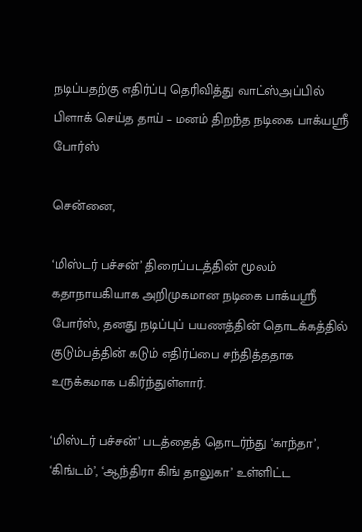நடிப்பதற்கு எதிர்ப்பு தெரிவித்து வாட்ஸ்அப்பில் பிளாக் செய்த தாய் – மனம் திறந்த நடிகை பாக்யஸ்ரீ போர்ஸ்

சென்னை,

‘மிஸ்டர் பச்சன்’ திரைப்படத்தின் மூலம் கதாநாயகியாக அறிமுகமான நடிகை பாக்யஸ்ரீ போர்ஸ், தனது நடிப்புப் பயணத்தின் தொடக்கத்தில் குடும்பத்தின் கடும் எதிர்ப்பை சந்தித்ததாக உருக்கமாக பகிர்ந்துள்ளார்.

‘மிஸ்டர் பச்சன்’ படத்தைத் தொடர்ந்து ‘காந்தா’, ‘கிங்டம்’, ‘ஆந்திரா கிங் தாலுகா’ உள்ளிட்ட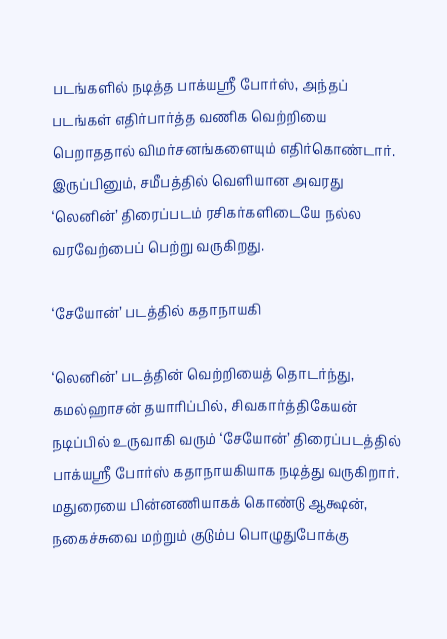படங்களில் நடித்த பாக்யஸ்ரீ போர்ஸ், அந்தப் படங்கள் எதிர்பார்த்த வணிக வெற்றியை பெறாததால் விமர்சனங்களையும் எதிர்கொண்டார். இருப்பினும், சமீபத்தில் வெளியான அவரது ‘லெனின்’ திரைப்படம் ரசிகர்களிடையே நல்ல வரவேற்பைப் பெற்று வருகிறது.

‘சேயோன்’ படத்தில் கதாநாயகி

‘லெனின்’ படத்தின் வெற்றியைத் தொடர்ந்து, கமல்ஹாசன் தயாரிப்பில், சிவகார்த்திகேயன் நடிப்பில் உருவாகி வரும் ‘சேயோன்’ திரைப்படத்தில் பாக்யஸ்ரீ போர்ஸ் கதாநாயகியாக நடித்து வருகிறார். மதுரையை பின்னணியாகக் கொண்டு ஆக்ஷன், நகைச்சுவை மற்றும் குடும்ப பொழுதுபோக்கு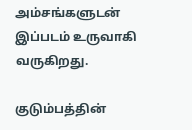அம்சங்களுடன் இப்படம் உருவாகி வருகிறது.

குடும்பத்தின்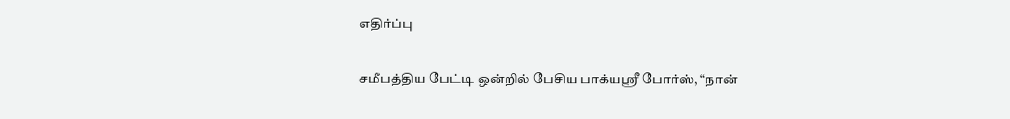எதிர்ப்பு

சமீபத்திய பேட்டி ஒன்றில் பேசிய பாக்யஸ்ரீ போர்ஸ், “நான்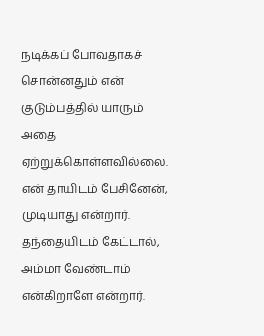நடிக்கப் போவதாகச் சொன்னதும் என் குடும்பத்தில் யாரும் அதை ஏற்றுக்கொள்ளவில்லை. என் தாயிடம் பேசினேன், முடியாது என்றார். தந்தையிடம் கேட்டால், அம்மா வேண்டாம் என்கிறாளே என்றார்.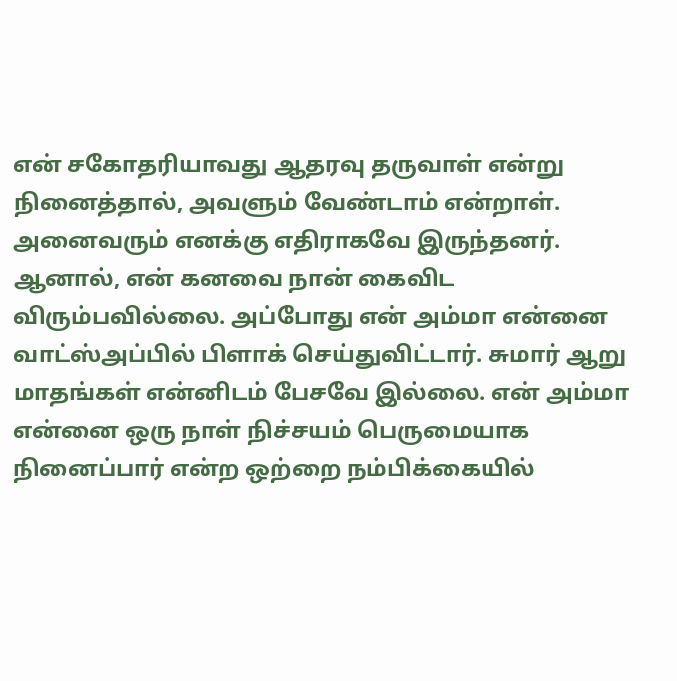என் சகோதரியாவது ஆதரவு தருவாள் என்று நினைத்தால், அவளும் வேண்டாம் என்றாள். அனைவரும் எனக்கு எதிராகவே இருந்தனர். ஆனால், என் கனவை நான் கைவிட விரும்பவில்லை. அப்போது என் அம்மா என்னை வாட்ஸ்அப்பில் பிளாக் செய்துவிட்டார். சுமார் ஆறு மாதங்கள் என்னிடம் பேசவே இல்லை. என் அம்மா என்னை ஒரு நாள் நிச்சயம் பெருமையாக நினைப்பார் என்ற ஒற்றை நம்பிக்கையில்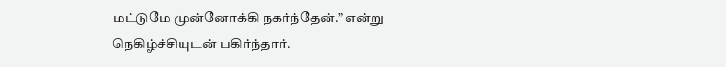மட்டுமே முன்னோக்கி நகர்ந்தேன்.” என்று நெகிழ்ச்சியுடன் பகிர்ந்தார்.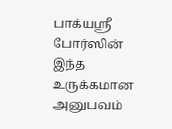பாக்யஸ்ரீ போர்ஸின் இந்த உருக்கமான அனுபவம்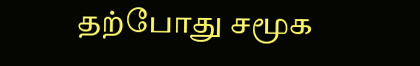தற்போது சமூக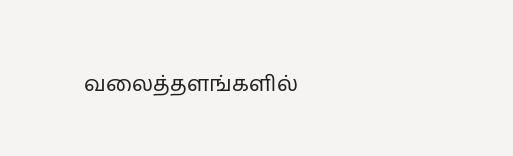வலைத்தளங்களில்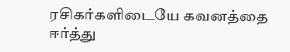ரசிகர்களிடையே கவனத்தை ஈர்த்து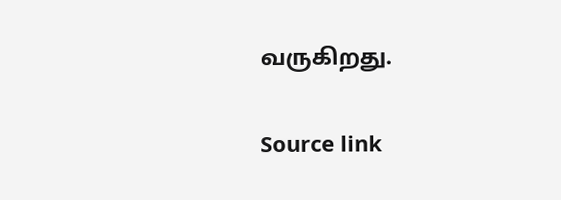வருகிறது.

Source link